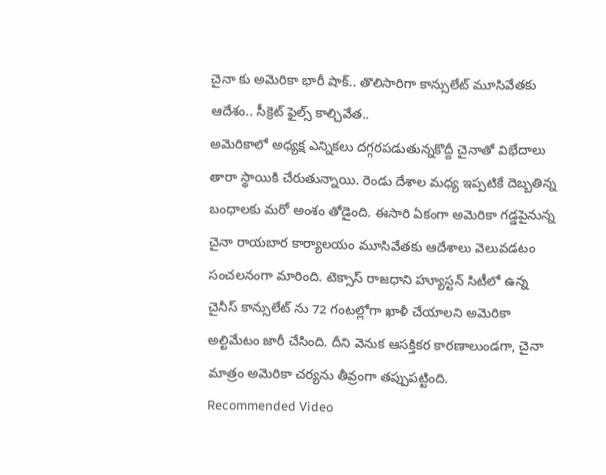చైనా కు అమెరికా భారీ షాక్.. తొలిసారిగా కాన్సులేట్ మూసివేతకు ఆదేశం.. సీక్రెట్ ఫైల్స్ కాల్చివేత..
అమెరికాలో అధ్యక్ష ఎన్నికలు దగ్గరపడుతున్నకొద్దీ చైనాతో విభేదాలు తారా స్థాయికి చేరుతున్నాయి. రెండు దేశాల మధ్య ఇప్పటికే దెబ్బతిన్న బంధాలకు మరో అంశం తోడైంది. ఈసారి ఏకంగా అమెరికా గడ్డపైనున్న చైనా రాయబార కార్యాలయం మూసివేతకు ఆదేశాలు వెలువడటం సంచలనంగా మారింది. టెక్సాస్ రాజధాని హ్యూస్టన్ సిటీలో ఉన్న చైనీస్ కాన్సులేట్ ను 72 గంటల్లోగా ఖాళీ చేయాలని అమెరికా అల్టిమేటం జారీ చేసింది. దీని వెనుక ఆసక్తికర కారణాలుండగా, చైనా మాత్రం అమెరికా చర్యను తీవ్రంగా తప్పుపట్టింది.
Recommended Video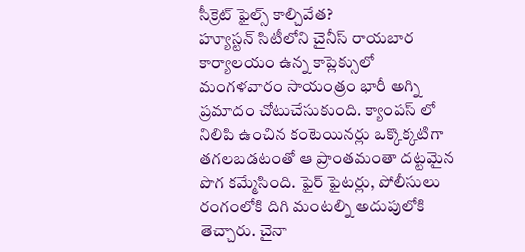సీక్రెట్ ఫైల్స్ కాల్చివేత?
హ్యూస్టన్ సిటీలోని చైనీస్ రాయబార కార్యాలయం ఉన్న కాప్లెక్సులో మంగళవారం సాయంత్రం భారీ అగ్ని ప్రమాదం చోటుచేసుకుంది. క్యాంపస్ లో నిలిపి ఉంచిన కంటెయినర్లు ఒక్కొక్కటిగా తగలబడటంతో ఆ ప్రాంతమంతా దట్టమైన పొగ కమ్మేసింది. ఫైర్ ఫైటర్లు, పోలీసులు రంగంలోకి దిగి మంటల్ని అదుపులోకి తెచ్చారు. చైనా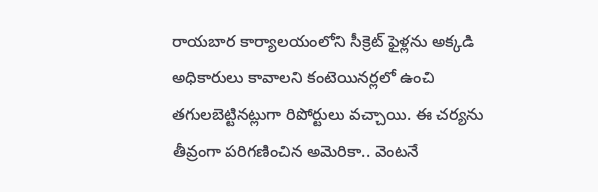రాయబార కార్యాలయంలోని సీక్రెట్ ఫైళ్లను అక్కడి అధికారులు కావాలని కంటెయినర్లలో ఉంచి తగులబెట్టినట్లుగా రిపోర్టులు వచ్చాయి. ఈ చర్యను తీవ్రంగా పరిగణించిన అమెరికా.. వెంటనే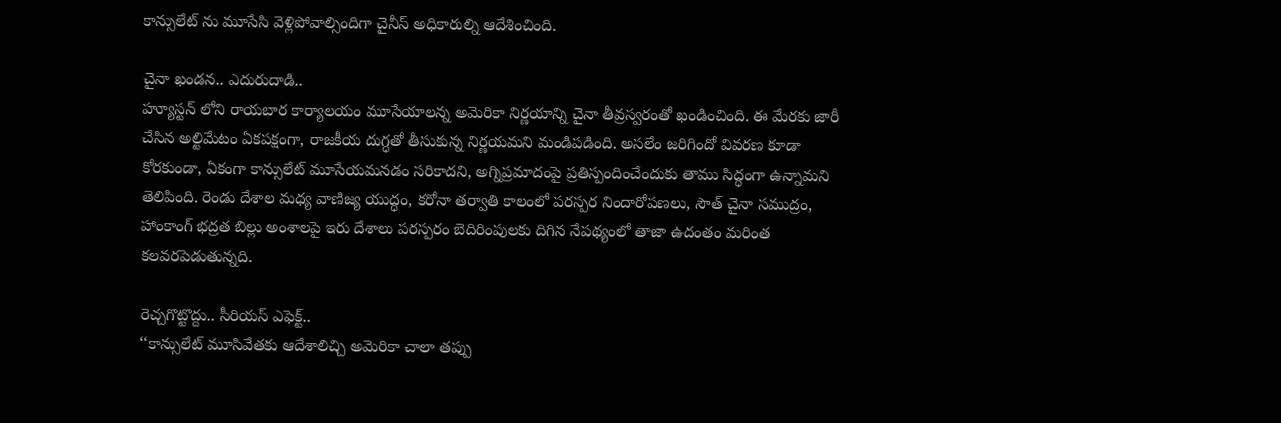కాన్సులేట్ ను మూసేసి వెళ్లిపోవాల్సిందిగా చైనీస్ అధికారుల్ని ఆదేశించింది.

చైనా ఖండన.. ఎదురుదాడి..
హ్యూస్టన్ లోని రాయబార కార్యాలయం మూసేయాలన్న అమెరికా నిర్ణయాన్ని చైనా తీవ్రస్వరంతో ఖండించింది. ఈ మేరకు జారీ చేసిన అల్టిమేటం ఏకపక్షంగా, రాజకీయ దుగ్ధతో తీసుకున్న నిర్ణయమని మండిపడింది. అసలేం జరిగిందో వివరణ కూడా కోరకుండా, ఏకంగా కాన్సులేట్ మూసేయమనడం సరికాదని, అగ్నిప్రమాదంపై ప్రతిస్పందించేందుకు తాము సిద్ధంగా ఉన్నామని తెలిపింది. రెండు దేశాల మధ్య వాణిజ్య యుద్ధం, కరోనా తర్వాతి కాలంలో పరస్పర నిందారోపణలు, సౌత్ చైనా సముద్రం, హాంకాంగ్ భద్రత బిల్లు అంశాలపై ఇరు దేశాలు పరస్పరం బెదిరింపులకు దిగిన నేపథ్యంలో తాజా ఉదంతం మరింత కలవరపెడుతున్నది.

రెచ్చగొట్టొద్దు.. సీరియస్ ఎఫెక్ట్..
‘‘కాన్సులేట్ మూసివేతకు ఆదేశాలిచ్చి అమెరికా చాలా తప్పు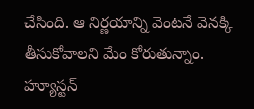చేసింది. ఆ నిర్ణయాన్ని వెంటనే వెనక్కి తీసుకోవాలని మేం కోరుతున్నాం. హ్యూస్టన్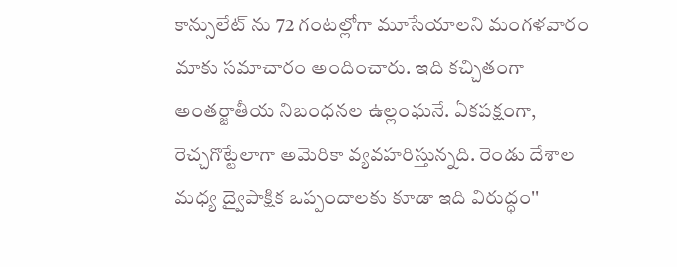కాన్సులేట్ ను 72 గంటల్లోగా మూసేయాలని మంగళవారం మాకు సమాచారం అందించారు. ఇది కచ్చితంగా అంతర్జాతీయ నిబంధనల ఉల్లంఘనే. ఏకపక్షంగా, రెచ్చగొట్టేలాగా అమెరికా వ్యవహరిస్తున్నది. రెండు దేశాల మధ్య ద్వైపాక్షిక ఒప్పందాలకు కూడా ఇది విరుద్ధం''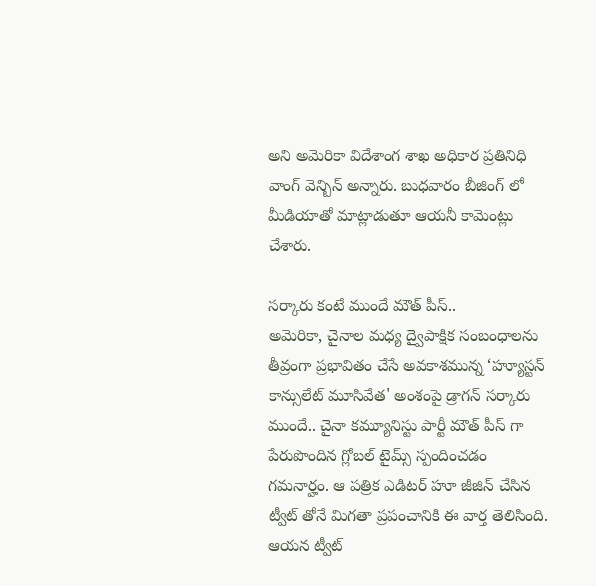అని అమెరికా విదేశాంగ శాఖ అధికార ప్రతినిధి వాంగ్ వెన్బిన్ అన్నారు. బుధవారం బీజింగ్ లో మీడియాతో మాట్లాడుతూ ఆయనీ కామెంట్లు చేశారు.

సర్కారు కంటే ముందే మౌత్ పీస్..
అమెరికా, చైనాల మధ్య ద్వైపాక్షిక సంబంధాలను తీవ్రంగా ప్రభావితం చేసే అవకాశమున్న ‘హ్యూస్టన్ కాన్సులేట్ మూసివేత' అంశంపై డ్రాగన్ సర్కారు ముందే.. చైనా కమ్యూనిస్టు పార్టీ మౌత్ పీస్ గా పేరుపొందిన గ్లోబల్ టైమ్స్ స్పందించడం గమనార్హం. ఆ పత్రిక ఎడిటర్ హూ జీజిన్ చేసిన ట్వీట్ తోనే మిగతా ప్రపంచానికి ఈ వార్త తెలిసింది. ఆయన ట్వీట్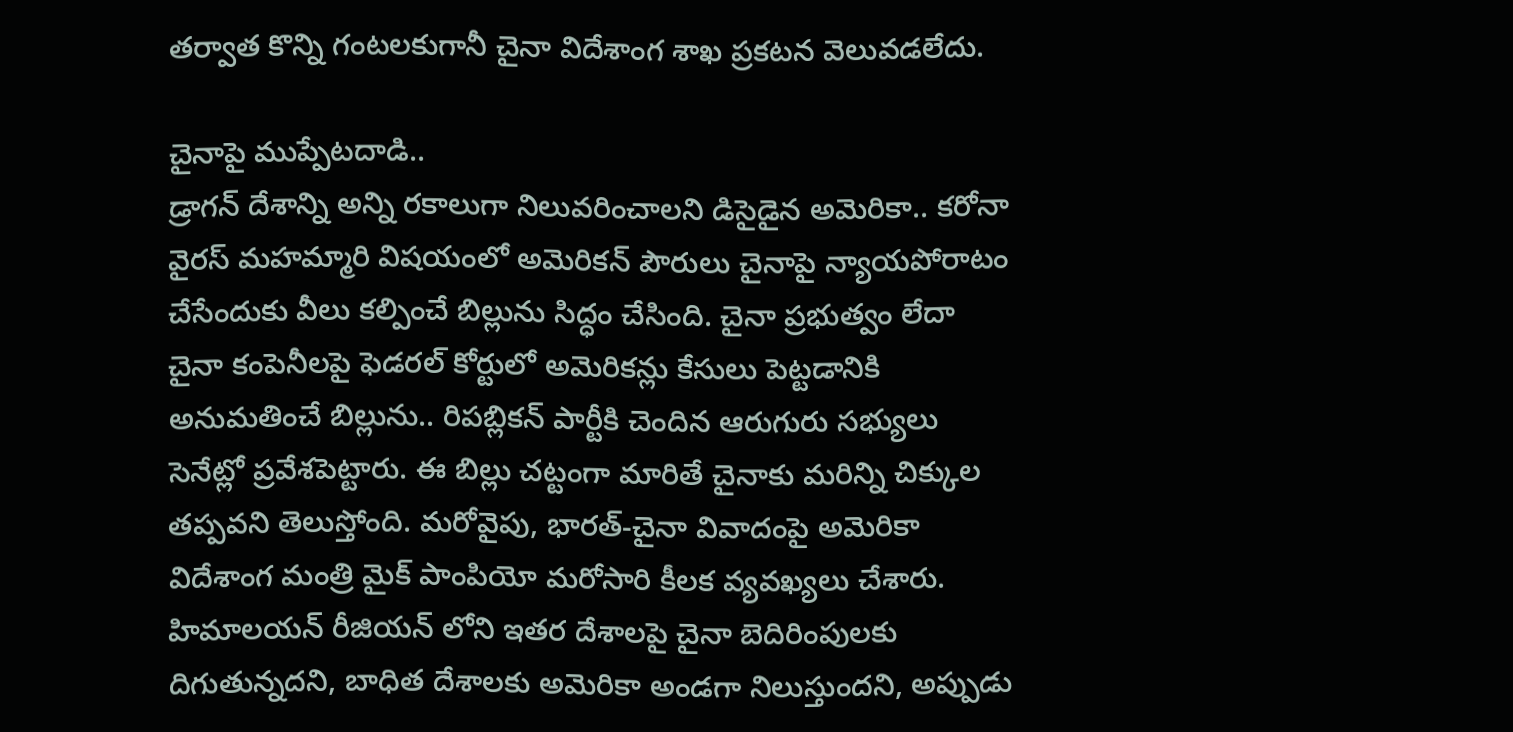తర్వాత కొన్ని గంటలకుగానీ చైనా విదేశాంగ శాఖ ప్రకటన వెలువడలేదు.

చైనాపై ముప్పేటదాడి..
డ్రాగన్ దేశాన్ని అన్ని రకాలుగా నిలువరించాలని డిసైడైన అమెరికా.. కరోనా వైరస్ మహమ్మారి విషయంలో అమెరికన్ పౌరులు చైనాపై న్యాయపోరాటం చేసేందుకు వీలు కల్పించే బిల్లును సిద్ధం చేసింది. చైనా ప్రభుత్వం లేదా చైనా కంపెనీలపై ఫెడరల్ కోర్టులో అమెరికన్లు కేసులు పెట్టడానికి అనుమతించే బిల్లును.. రిపబ్లికన్ పార్టీకి చెందిన ఆరుగురు సభ్యులు సెనేట్లో ప్రవేశపెట్టారు. ఈ బిల్లు చట్టంగా మారితే చైనాకు మరిన్ని చిక్కుల తప్పవని తెలుస్తోంది. మరోవైపు, భారత్-చైనా వివాదంపై అమెరికా విదేశాంగ మంత్రి మైక్ పాంపియో మరోసారి కీలక వ్యవఖ్యలు చేశారు. హిమాలయన్ రీజియన్ లోని ఇతర దేశాలపై చైనా బెదిరింపులకు దిగుతున్నదని, బాధిత దేశాలకు అమెరికా అండగా నిలుస్తుందని, అప్పుడు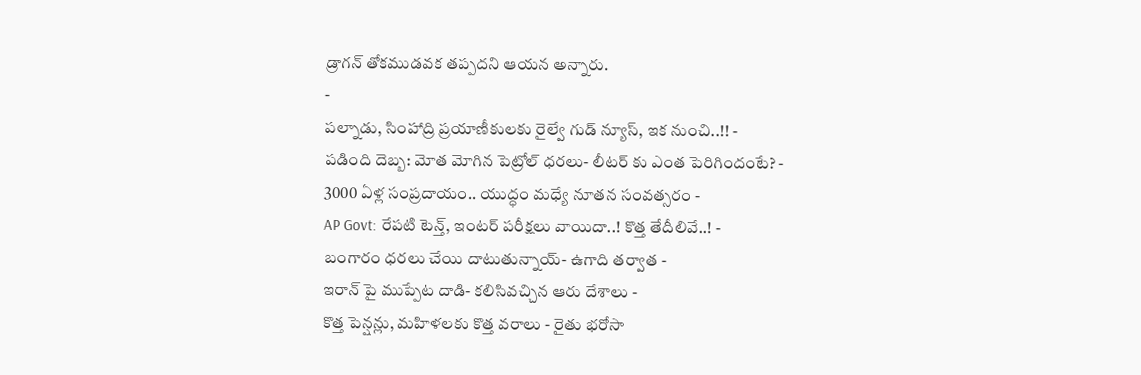డ్రాగన్ తోకముడవక తప్పదని ఆయన అన్నారు.
-
పల్నాడు, సింహాద్రి ప్రయాణీకులకు రైల్వే గుడ్ న్యూస్, ఇక నుంచి..!! -
పడింది దెబ్బ: మోత మోగిన పెట్రోల్ ధరలు- లీటర్ కు ఎంత పెరిగిందంటే? -
3000 ఏళ్ల సంప్రదాయం.. యుద్ధం మధ్యే నూతన సంవత్సరం -
AP Govt: రేపటి టెన్త్, ఇంటర్ పరీక్షలు వాయిదా..! కొత్త తేదీలివే..! -
బంగారం ధరలు చేయి దాటుతున్నాయ్- ఉగాది తర్వాత -
ఇరాన్ పై ముప్పేట దాడి- కలిసివచ్చిన ఆరు దేశాలు -
కొత్త పెన్షన్లు, మహిళలకు కొత్త వరాలు - రైతు భరోసా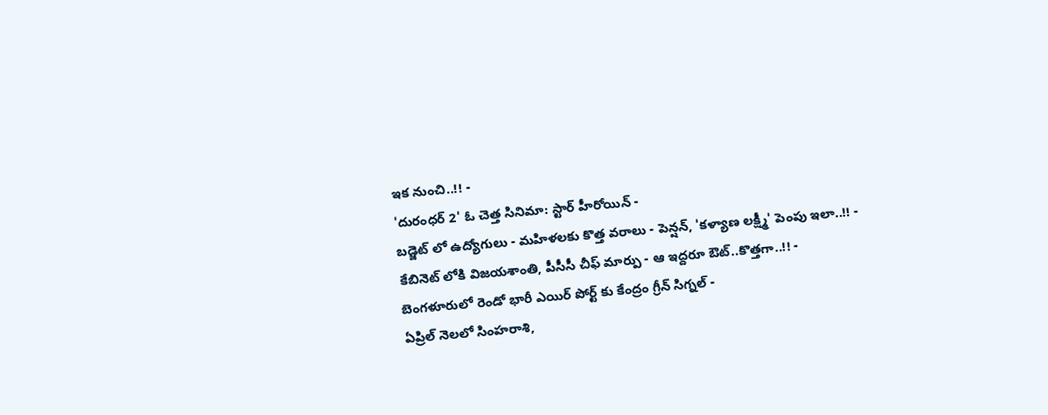ఇక నుంచి..!! -
'దురంధర్ 2' ఓ చెత్త సినిమా: స్టార్ హీరోయిన్ -
బడ్జెట్ లో ఉద్యోగులు - మహిళలకు కొత్త వరాలు - పెన్షన్, 'కళ్యాణ లక్ష్మీ' పెంపు ఇలా..!! -
కేబినెట్ లోకి విజయశాంతి, పీసీసీ చీఫ్ మార్పు - ఆ ఇద్దరూ ఔట్..కొత్తగా..!! -
బెంగళూరులో రెండో భారీ ఎయిర్ పోర్ట్ కు కేంద్రం గ్రీన్ సిగ్నల్ -
ఏప్రిల్ నెలలో సింహరాశి,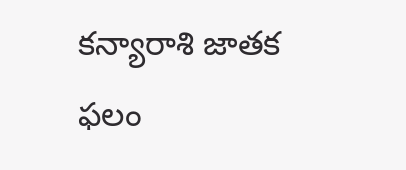కన్యారాశి జాతక ఫలం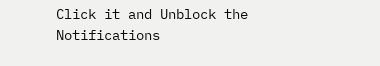Click it and Unblock the Notifications